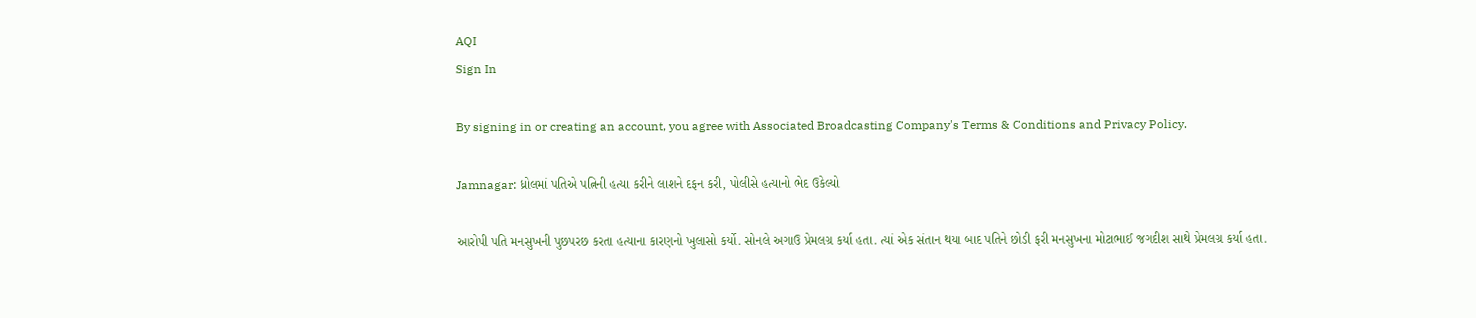AQI
Sign In

By signing in or creating an account, you agree with Associated Broadcasting Company's Terms & Conditions and Privacy Policy.

Jamnagar: ધ્રોલમાં પતિએ પત્નિની હત્યા કરીને લાશને દફન કરી, પોલીસે હત્યાનો ભેદ ઉકેલ્યો

આરોપી પતિ મનસુખની પુછપરછ કરતા હત્યાના કારણનો ખુલાસો કર્યો. સોનલે અગાઉ પ્રેમલગ્ર કર્યા હતા. ત્યાં એક સંતાન થયા બાદ પતિને છોડી ફરી મનસુખના મોટાભાઈ જગદીશ સાથે પ્રેમલગ્ર કર્યા હતા.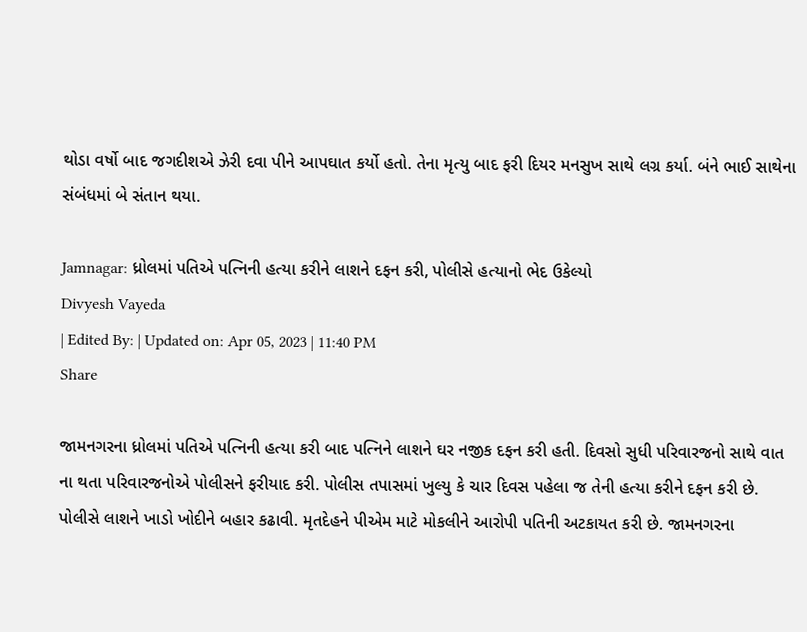થોડા વર્ષો બાદ જગદીશએ ઝેરી દવા પીને આપઘાત કર્યો હતો. તેના મૃત્યુ બાદ ફરી દિયર મનસુખ સાથે લગ્ર કર્યા. બંને ભાઈ સાથેના સંબંધમાં બે સંતાન થયા.

Jamnagar: ધ્રોલમાં પતિએ પત્નિની હત્યા કરીને લાશને દફન કરી, પોલીસે હત્યાનો ભેદ ઉકેલ્યો
Divyesh Vayeda
| Edited By: | Updated on: Apr 05, 2023 | 11:40 PM
Share

જામનગરના ધ્રોલમાં પતિએ પત્નિની હત્યા કરી બાદ પત્નિને લાશને ઘર નજીક દફન કરી હતી. દિવસો સુધી પરિવારજનો સાથે વાત ના થતા પરિવારજનોએ પોલીસને ફરીયાદ કરી. પોલીસ તપાસમાં ખુલ્યુ કે ચાર દિવસ પહેલા જ તેની હત્યા કરીને દફન કરી છે. પોલીસે લાશને ખાડો ખોદીને બહાર કઢાવી. મૃતદેહને પીએમ માટે મોકલીને આરોપી પતિની અટકાયત કરી છે. જામનગરના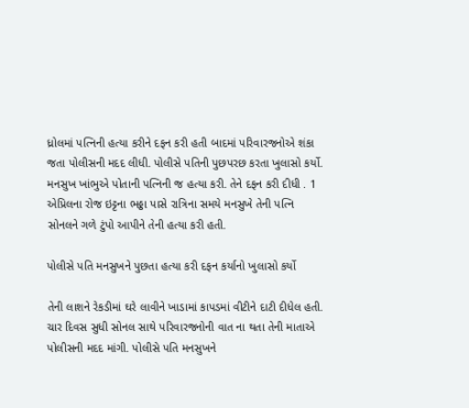ધ્રોલમાં પત્નિની હત્યા કરીને દફન કરી હતી બાદમાં પરિવારજનોએ શંકા જતા પોલીસની મદદ લીધી. પોલીસે પતિની પુછપરછ કરતા ખુલાસો કર્યો. મનસુખ ખાંભુએ પોતાની પત્નિની જ હત્યા કરી. તેને દફન કરી દીધી . 1 એપ્રિલના રોજ ઇટ્ટના ભઠ્ઠા પાસે રાત્રિના સમયે મનસુખે તેની પત્નિ સોનલને ગળે ટુંપો આપીને તેની હત્યા કરી હતી.

પોલીસે પતિ મનસુખને પુછતા હત્યા કરી દફન કર્યાનો ખુલાસો કર્યો

તેની લાશને રેકડીમાં ઘરે લાવીને ખાડામાં કાપડમાં વીટીને દાટી દીધેલ હતી. ચાર દિવસ સુધી સોનલ સાથે પરિવારજનોની વાત ના થતા તેની માતાએ પોલીસની મદદ માંગી. પોલીસે પતિ મનસુખને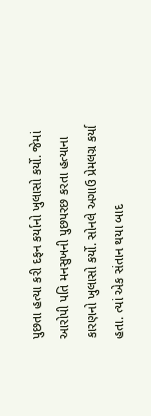પુછતા હત્યા કરી દફન કર્યાનો ખુલાસો કર્યો. જેમાં આરોપી પતિ મનસુખની પુછપરછ કરતા હત્યાના કારણનો ખુલાસો કર્યો. સોનલે અગાઉ પ્રેમલગ્ર કર્યા હતા. ત્યાં એક સંતાન થયા બાદ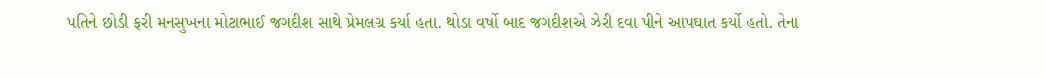પતિને છોડી ફરી મનસુખના મોટાભાઈ જગદીશ સાથે પ્રેમલગ્ર કર્યા હતા. થોડા વર્ષો બાદ જગદીશએ ઝેરી દવા પીને આપઘાત કર્યો હતો. તેના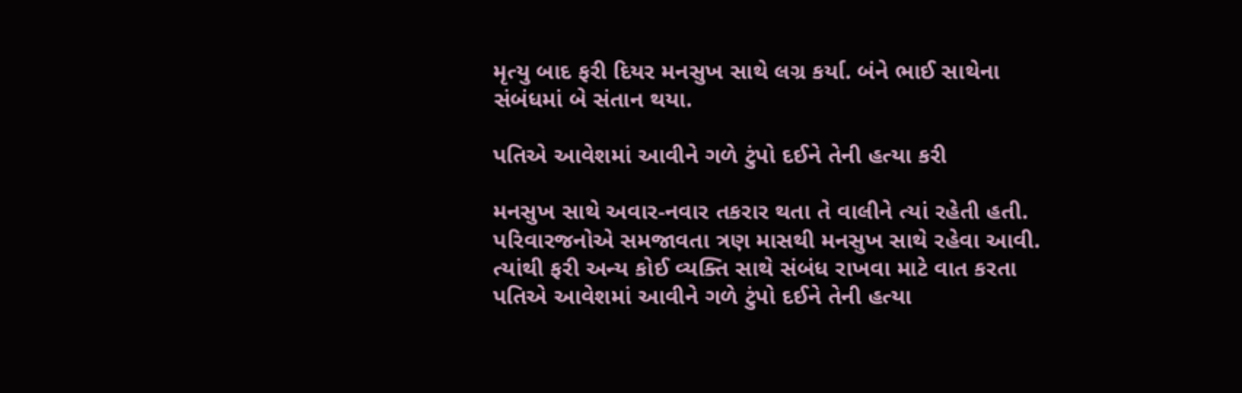મૃત્યુ બાદ ફરી દિયર મનસુખ સાથે લગ્ર કર્યા. બંને ભાઈ સાથેના સંબંધમાં બે સંતાન થયા.

પતિએ આવેશમાં આવીને ગળે ટુંપો દઈને તેની હત્યા કરી

મનસુખ સાથે અવાર-નવાર તકરાર થતા તે વાલીને ત્યાં રહેતી હતી. પરિવારજનોએ સમજાવતા ત્રણ માસથી મનસુખ સાથે રહેવા આવી. ત્યાંથી ફરી અન્ય કોઈ વ્યક્તિ સાથે સંબંધ રાખવા માટે વાત કરતા પતિએ આવેશમાં આવીને ગળે ટુંપો દઈને તેની હત્યા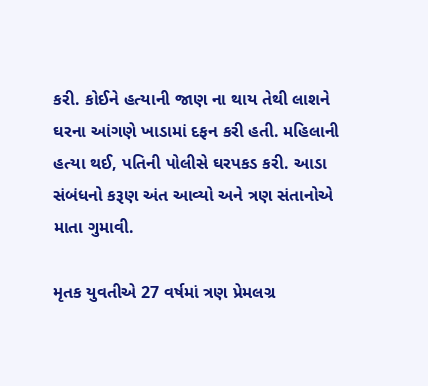કરી. કોઈને હત્યાની જાણ ના થાય તેથી લાશને ઘરના આંગણે ખાડામાં દફન કરી હતી. મહિલાની હત્યા થઈ, પતિની પોલીસે ઘરપકડ કરી. આડા સંબંધનો કરૂણ અંત આવ્યો અને ત્રણ સંતાનોએ માતા ગુમાવી.

મૃતક યુવતીએ 27 વર્ષમાં ત્રણ પ્રેમલગ્ર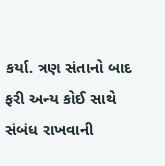કર્યા. ત્રણ સંતાનો બાદ ફરી અન્ય કોઈ સાથે સંબંધ રાખવાની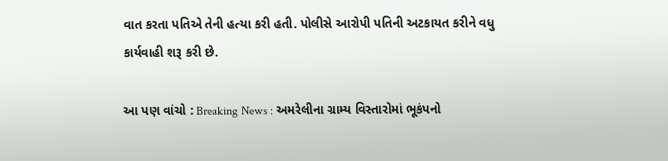વાત કરતા પતિએ તેની હત્યા કરી હતી. પોલીસે આરોપી પતિની અટકાયત કરીને વધુ કાર્યવાહી શરૂ કરી છે.

આ પણ વાંચો : Breaking News : અમરેલીના ગ્રામ્ય વિસ્તારોમાં ભૂકંપનો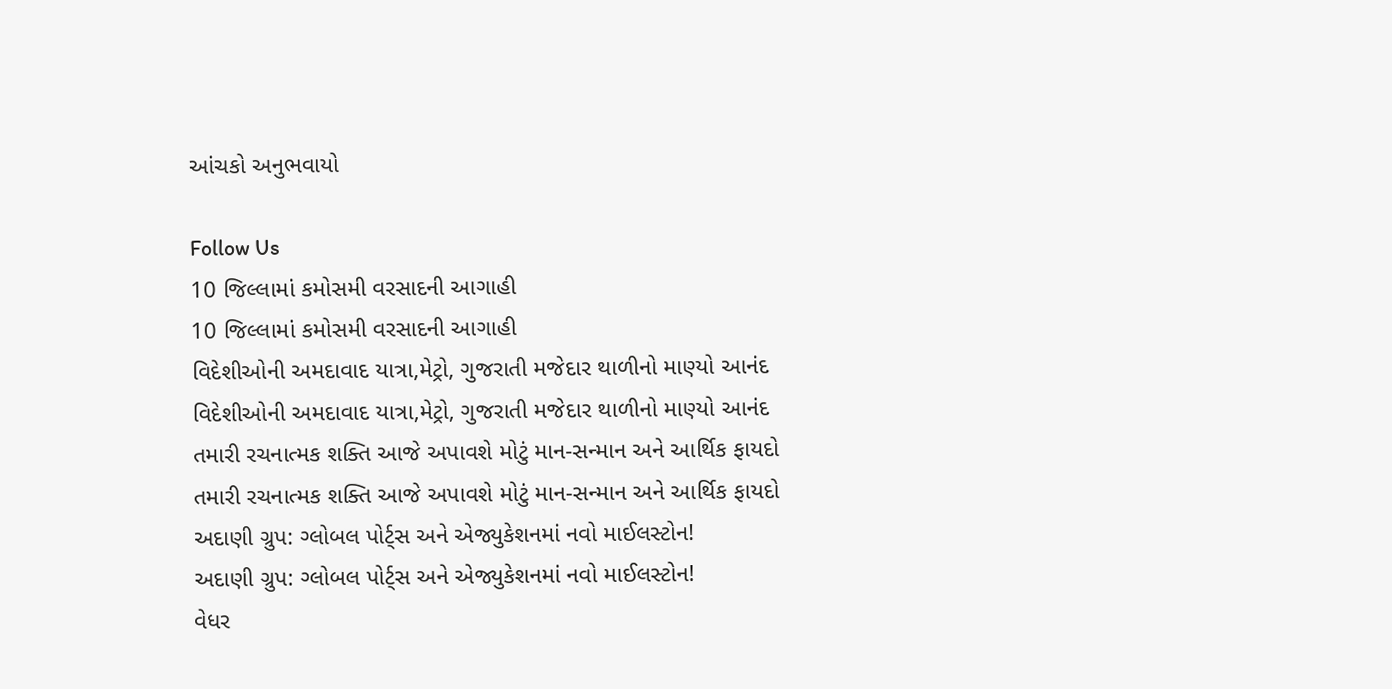આંચકો અનુભવાયો

Follow Us
10 જિલ્લામાં કમોસમી વરસાદની આગાહી
10 જિલ્લામાં કમોસમી વરસાદની આગાહી
વિદેશીઓની અમદાવાદ યાત્રા,મેટ્રો, ગુજરાતી મજેદાર થાળીનો માણ્યો આનંદ
વિદેશીઓની અમદાવાદ યાત્રા,મેટ્રો, ગુજરાતી મજેદાર થાળીનો માણ્યો આનંદ
તમારી રચનાત્મક શક્તિ આજે અપાવશે મોટું માન-સન્માન અને આર્થિક ફાયદો
તમારી રચનાત્મક શક્તિ આજે અપાવશે મોટું માન-સન્માન અને આર્થિક ફાયદો
અદાણી ગ્રુપ: ગ્લોબલ પોર્ટ્સ અને એજ્યુકેશનમાં નવો માઈલસ્ટોન!
અદાણી ગ્રુપ: ગ્લોબલ પોર્ટ્સ અને એજ્યુકેશનમાં નવો માઈલસ્ટોન!
વેધર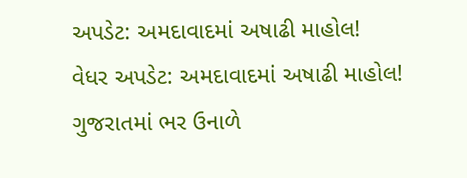અપડેટ: અમદાવાદમાં અષાઢી માહોલ!
વેધર અપડેટ: અમદાવાદમાં અષાઢી માહોલ!
ગુજરાતમાં ભર ઉનાળે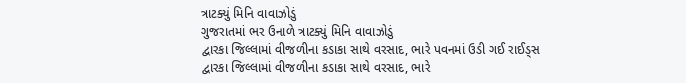ત્રાટક્યું મિનિ વાવાઝોડું
ગુજરાતમાં ભર ઉનાળે ત્રાટક્યું મિનિ વાવાઝોડું
દ્વારકા જિલ્લામાં વીજળીના કડાકા સાથે વરસાદ, ભારે પવનમાં ઉડી ગઈ રાઈડ્સ
દ્વારકા જિલ્લામાં વીજળીના કડાકા સાથે વરસાદ, ભારે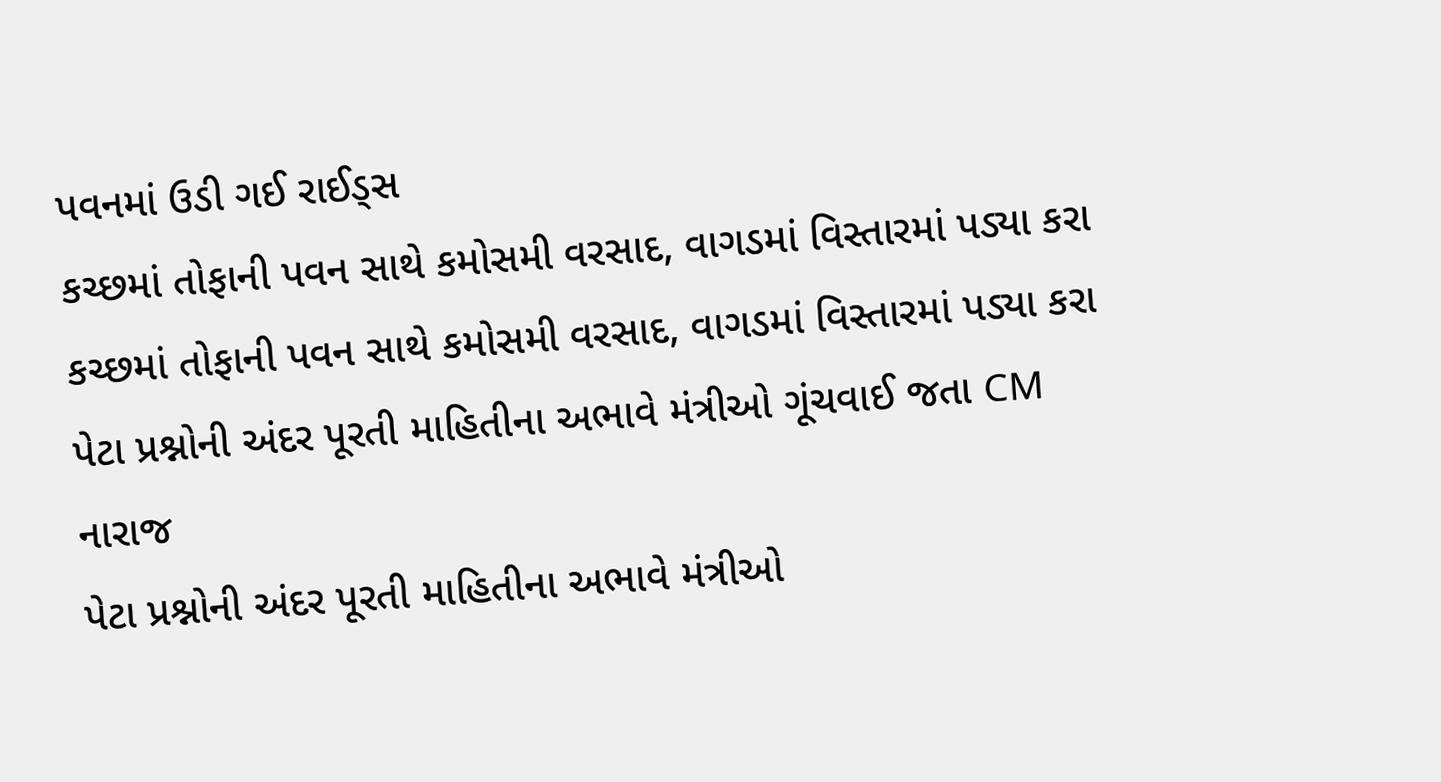પવનમાં ઉડી ગઈ રાઈડ્સ
કચ્છમાં તોફાની પવન સાથે કમોસમી વરસાદ, વાગડમાં વિસ્તારમાં પડ્યા કરા
કચ્છમાં તોફાની પવન સાથે કમોસમી વરસાદ, વાગડમાં વિસ્તારમાં પડ્યા કરા
પેટા પ્રશ્નોની અંદર પૂરતી માહિતીના અભાવે મંત્રીઓ ગૂંચવાઈ જતા CM નારાજ
પેટા પ્રશ્નોની અંદર પૂરતી માહિતીના અભાવે મંત્રીઓ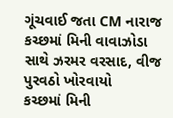ગૂંચવાઈ જતા CM નારાજ
કચ્છમાં મિની વાવાઝોડા સાથે ઝરમર વરસાદ, વીજ પુરવઠો ખોરવાયો
કચ્છમાં મિની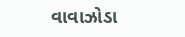વાવાઝોડા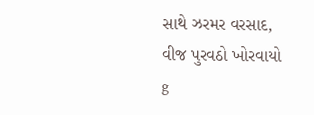સાથે ઝરમર વરસાદ, વીજ પુરવઠો ખોરવાયો
g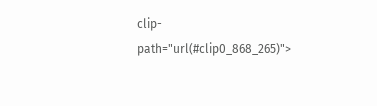clip-path="url(#clip0_868_265)">